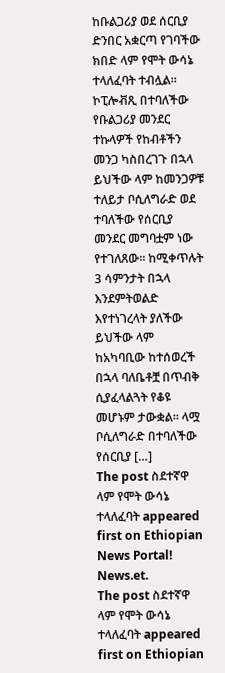ከቡልጋሪያ ወደ ሰርቢያ ድንበር አቋርጣ የገባችው ክበድ ላም የሞት ውሳኔ ተላለፈባት ተብሏል። ኮፒሎቭጺ በተባለችው የቡልጋሪያ መንደር ተኩላዎች የከብቶችን መንጋ ካስበረገጉ በኋላ ይህችው ላም ከመንጋዎቹ ተለይታ ቦሲለግራድ ወደ ተባለችው የሰርቢያ መንደር መግባቷም ነው የተገለጸው። ከሚቀጥሉት 3 ሳምንታት በኋላ እንደምትወልድ እየተነገረላት ያለችው ይህችው ላም ከአካባቢው ከተሰወረች በኋላ ባለቤቶቿ በጥብቅ ሲያፈላልጓት የቆዩ መሆኑም ታውቋል። ላሟ ቦሲለግራድ በተባለችው የሰርቢያ […]
The post ስደተኛዋ ላም የሞት ውሳኔ ተላለፈባት appeared first on Ethiopian News Portal! News.et.
The post ስደተኛዋ ላም የሞት ውሳኔ ተላለፈባት appeared first on Ethiopian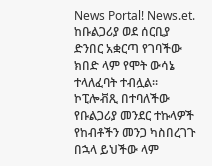News Portal! News.et.
ከቡልጋሪያ ወደ ሰርቢያ ድንበር አቋርጣ የገባችው ክበድ ላም የሞት ውሳኔ ተላለፈባት ተብሏል። ኮፒሎቭጺ በተባለችው የቡልጋሪያ መንደር ተኩላዎች የከብቶችን መንጋ ካስበረገጉ በኋላ ይህችው ላም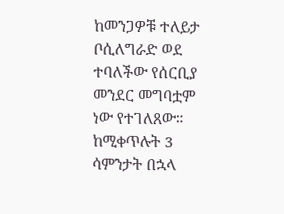ከመንጋዎቹ ተለይታ ቦሲለግራድ ወደ ተባለችው የሰርቢያ መንደር መግባቷም ነው የተገለጸው። ከሚቀጥሉት 3 ሳምንታት በኋላ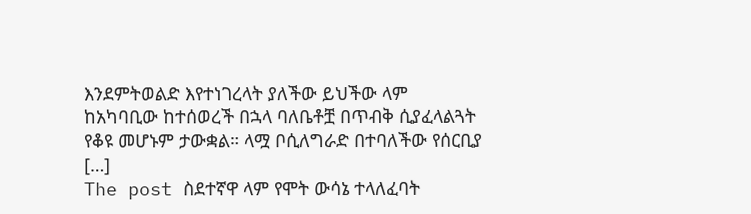እንደምትወልድ እየተነገረላት ያለችው ይህችው ላም ከአካባቢው ከተሰወረች በኋላ ባለቤቶቿ በጥብቅ ሲያፈላልጓት የቆዩ መሆኑም ታውቋል። ላሟ ቦሲለግራድ በተባለችው የሰርቢያ […]
The post ስደተኛዋ ላም የሞት ውሳኔ ተላለፈባት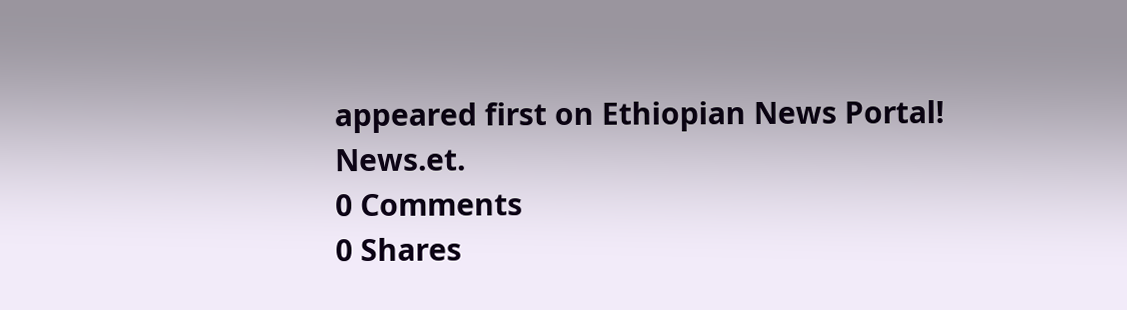appeared first on Ethiopian News Portal! News.et.
0 Comments
0 Shares